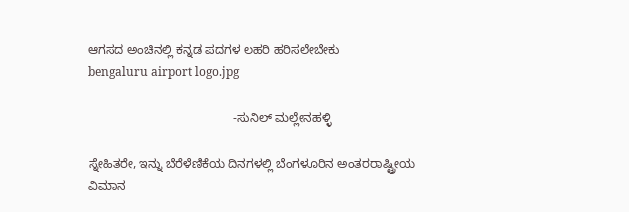ಆಗಸದ ಅಂಚಿನಲ್ಲಿ ಕನ್ನಡ ಪದಗಳ ಲಹರಿ ಹರಿಸಲೇಬೇಕು
bengaluru airport logo.jpg

                                          -ಸುನಿಲ್ ಮಲ್ಲೇನಹಳ್ಳಿ

ಸ್ನೇಹಿತರೇ, ಇನ್ನು ಬೆರೆಳೆಣಿಕೆಯ ದಿನಗಳಲ್ಲಿ ಬೆಂಗಳೂರಿನ ಅಂತರರಾಷ್ಟ್ರೀಯ ವಿಮಾನ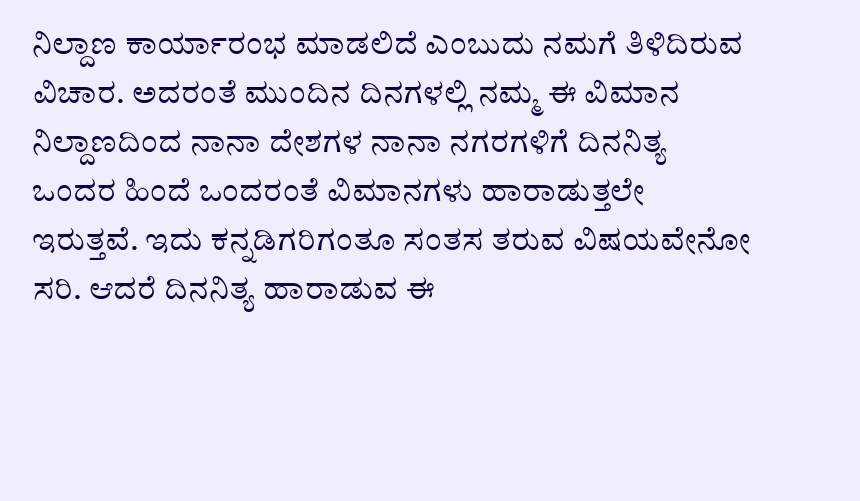ನಿಲ್ದಾಣ ಕಾರ್ಯಾರಂಭ ಮಾಡಲಿದೆ ಎಂಬುದು ನಮಗೆ ತಿಳಿದಿರುವ ವಿಚಾರ. ಅದರಂತೆ ಮುಂದಿನ ದಿನಗಳಲ್ಲಿ ನಮ್ಮ ಈ ವಿಮಾನ ನಿಲ್ದಾಣದಿಂದ ನಾನಾ ದೇಶಗಳ ನಾನಾ ನಗರಗಳಿಗೆ ದಿನನಿತ್ಯ ಒಂದರ ಹಿಂದೆ ಒಂದರಂತೆ ವಿಮಾನಗಳು ಹಾರಾಡುತ್ತಲೇ ಇರುತ್ತವೆ. ಇದು ಕನ್ನಡಿಗರಿಗಂತೂ ಸಂತಸ ತರುವ ವಿಷಯವೇನೋ ಸರಿ. ಆದರೆ ದಿನನಿತ್ಯ ಹಾರಾಡುವ ಈ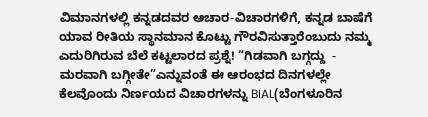ವಿಮಾನಗಳಲ್ಲಿ ಕನ್ನಡದವರ ಆಚಾರ-ವಿಚಾರಗಳಿಗೆ, ಕನ್ನಡ ಬಾಷೆಗೆ ಯಾವ ರೀತಿಯ ಸ್ಥಾನಮಾನ ಕೊಟ್ಟು ಗೌರವಿಸುತ್ತಾರೆಂಬುದು ನಮ್ಮ ಎದುರಿಗಿರುವ ಬೆಲೆ ಕಟ್ಟಲಾರದ ಪ್ರಶ್ನೆ! “ಗಿಡವಾಗಿ ಬಗ್ಗದ್ದು  -  ಮರವಾಗಿ ಬಗ್ಗೀತೇ”ಎನ್ನುವಂತೆ ಈ ಆರಂಭದ ದಿನಗಳಲ್ಲೇ ಕೆಲವೊಂದು ನಿರ್ಣಯದ ವಿಚಾರಗಳನ್ನು BIAL(ಬೆಂಗಳೂರಿನ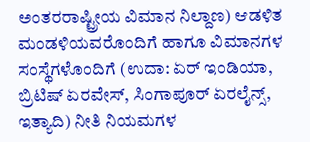ಅಂತರರಾಷ್ಟ್ರೀಯ ವಿಮಾನ ನಿಲ್ದಾಣ) ಆಡಳಿತ ಮಂಡಳಿಯವರೊಂದಿಗೆ ಹಾಗೂ ವಿಮಾನಗಳ ಸಂಸ್ಥೆಗಳೊಂದಿಗೆ (ಉದಾ: ಏರ್ ಇಂಡಿಯಾ, ಬ್ರಿಟಿಷ್ ಏರವೇಸ್, ಸಿಂಗಾಪೂರ್ ಏರಲೈನ್ಸ್, ಇತ್ಯಾದಿ) ನೀತಿ ನಿಯಮಗಳ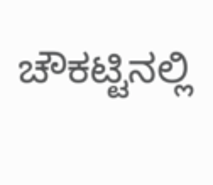ಚೌಕಟ್ಟಿನಲ್ಲಿ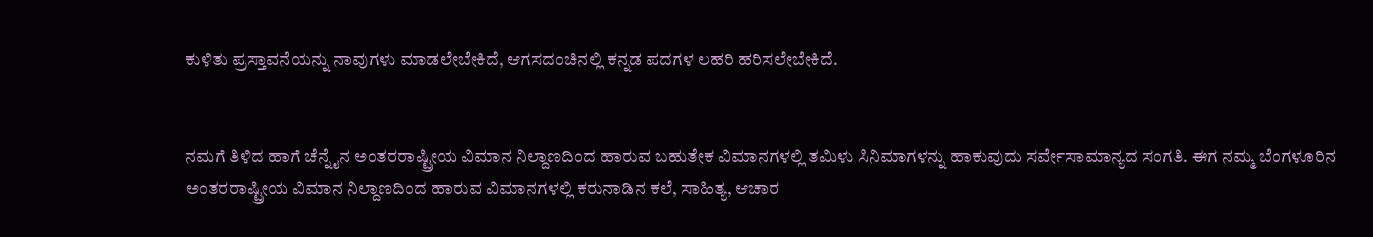ಕುಳಿತು ಪ್ರಸ್ತಾವನೆಯನ್ನು ನಾವುಗಳು ಮಾಡಲೇಬೇಕಿದೆ, ಆಗಸದಂಚಿನಲ್ಲಿ ಕನ್ನಡ ಪದಗಳ ಲಹರಿ ಹರಿಸಲೇಬೇಕಿದೆ.


ನಮಗೆ ತಿಳಿದ ಹಾಗೆ ಚೆನ್ನೈನ ಅಂತರರಾಷ್ಟ್ರೀಯ ವಿಮಾನ ನಿಲ್ದಾಣದಿಂದ ಹಾರುವ ಬಹುತೇಕ ವಿಮಾನಗಳಲ್ಲಿ ತಮಿಳು ಸಿನಿಮಾಗಳನ್ನು ಹಾಕುವುದು ಸರ್ವೇಸಾಮಾನ್ಯದ ಸಂಗತಿ. ಈಗ ನಮ್ಮ ಬೆಂಗಳೂರಿನ ಅಂತರರಾಷ್ಟ್ರೀಯ ವಿಮಾನ ನಿಲ್ದಾಣದಿಂದ ಹಾರುವ ವಿಮಾನಗಳಲ್ಲಿ ಕರುನಾಡಿನ ಕಲೆ, ಸಾಹಿತ್ಯ, ಆಚಾರ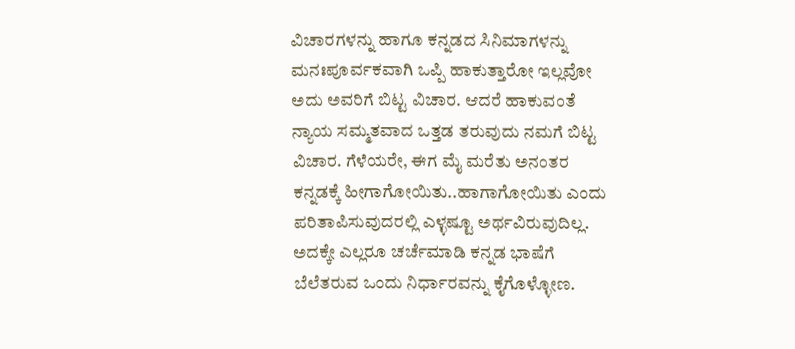ವಿಚಾರಗಳನ್ನು ಹಾಗೂ ಕನ್ನಡದ ಸಿನಿಮಾಗಳನ್ನು ಮನಃಪೂರ್ವಕವಾಗಿ ಒಪ್ಪಿ ಹಾಕುತ್ತಾರೋ ಇಲ್ಲವೋ ಅದು ಅವರಿಗೆ ಬಿಟ್ಟ ವಿಚಾರ. ಆದರೆ ಹಾಕುವಂತೆ ನ್ಯಾಯ ಸಮ್ಮತವಾದ ಒತ್ತಡ ತರುವುದು ನಮಗೆ ಬಿಟ್ಟ ವಿಚಾರ. ಗೆಳೆಯರೇ, ಈಗ ಮೈ ಮರೆತು ಅನಂತರ ಕನ್ನಡಕ್ಕೆ ಹೀಗಾಗೋಯಿತು..ಹಾಗಾಗೋಯಿತು ಎಂದು ಪರಿತಾಪಿಸುವುದರಲ್ಲಿ ಎಳ್ಳಷ್ಟೂ ಅರ್ಥವಿರುವುದಿಲ್ಲ. ಅದಕ್ಕೇ ಎಲ್ಲರೂ ಚರ್ಚೆಮಾಡಿ ಕನ್ನಡ ಭಾಷೆಗೆ ಬೆಲೆತರುವ ಒಂದು ನಿರ್ಧಾರವನ್ನು ಕೈಗೊಳ್ಳೋಣ.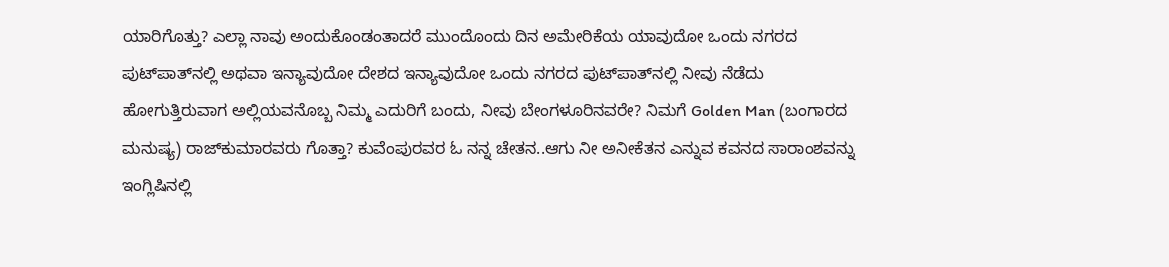ಯಾರಿಗೊತ್ತು? ಎಲ್ಲಾ ನಾವು ಅಂದುಕೊಂಡಂತಾದರೆ ಮುಂದೊಂದು ದಿನ ಅಮೇರಿಕೆಯ ಯಾವುದೋ ಒಂದು ನಗರದ ಪುಟ್‌ಪಾತ್‌ನಲ್ಲಿ ಅಥವಾ ಇನ್ಯಾವುದೋ ದೇಶದ ಇನ್ಯಾವುದೋ ಒಂದು ನಗರದ ಪುಟ್‌ಪಾತ್‌ನಲ್ಲಿ ನೀವು ನೆಡೆದು ಹೋಗುತ್ತಿರುವಾಗ ಅಲ್ಲಿಯವನೊಬ್ಬ ನಿಮ್ಮ ಎದುರಿಗೆ ಬಂದು, ನೀವು ಬೇಂಗಳೂರಿನವರೇ? ನಿಮಗೆ Golden Man (ಬಂಗಾರದ ಮನುಷ್ಯ) ರಾಜ್‌ಕುಮಾರವರು ಗೊತ್ತಾ? ಕುವೆಂಪುರವರ ಓ ನನ್ನ ಚೇತನ..ಆಗು ನೀ ಅನೀಕೆತನ ಎನ್ನುವ ಕವನದ ಸಾರಾಂಶವನ್ನು ಇಂಗ್ಲಿಷಿನಲ್ಲಿ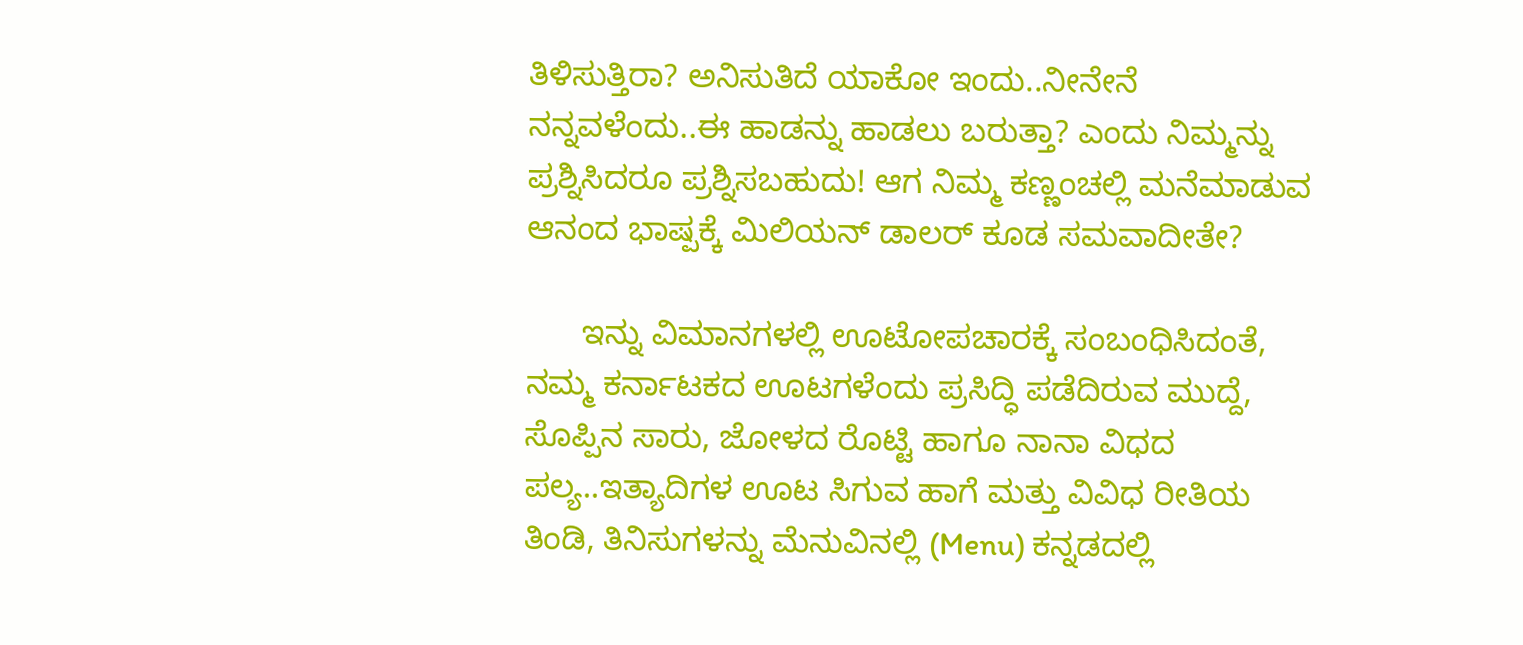ತಿಳಿಸುತ್ತಿರಾ? ಅನಿಸುತಿದೆ ಯಾಕೋ ಇಂದು..ನೀನೇನೆ ನನ್ನವಳೆಂದು..ಈ ಹಾಡನ್ನು ಹಾಡಲು ಬರುತ್ತಾ? ಎಂದು ನಿಮ್ಮನ್ನು ಪ್ರಶ್ನಿಸಿದರೂ ಪ್ರಶ್ನಿಸಬಹುದು! ಆಗ ನಿಮ್ಮ ಕಣ್ಣಂಚಲ್ಲಿ ಮನೆಮಾಡುವ ಆನಂದ ಭಾಷ್ಪಕ್ಕೆ ಮಿಲಿಯನ್ ಡಾಲರ್ ಕೂಡ ಸಮವಾದೀತೇ?

      ಇನ್ನು ವಿಮಾನಗಳಲ್ಲಿ ಊಟೋಪಚಾರಕ್ಕೆ ಸಂಬಂಧಿಸಿದಂತೆ, ನಮ್ಮ ಕರ್ನಾಟಕದ ಊಟಗಳೆಂದು ಪ್ರಸಿದ್ಧಿ ಪಡೆದಿರುವ ಮುದ್ದೆ, ಸೊಪ್ಪಿನ ಸಾರು, ಜೋಳದ ರೊಟ್ಟಿ ಹಾಗೂ ನಾನಾ ವಿಧದ ಪಲ್ಯ..ಇತ್ಯಾದಿಗಳ ಊಟ ಸಿಗುವ ಹಾಗೆ ಮತ್ತು ವಿವಿಧ ರೀತಿಯ ತಿಂಡಿ, ತಿನಿಸುಗಳನ್ನು ಮೆನುವಿನಲ್ಲಿ (Menu) ಕನ್ನಡದಲ್ಲಿ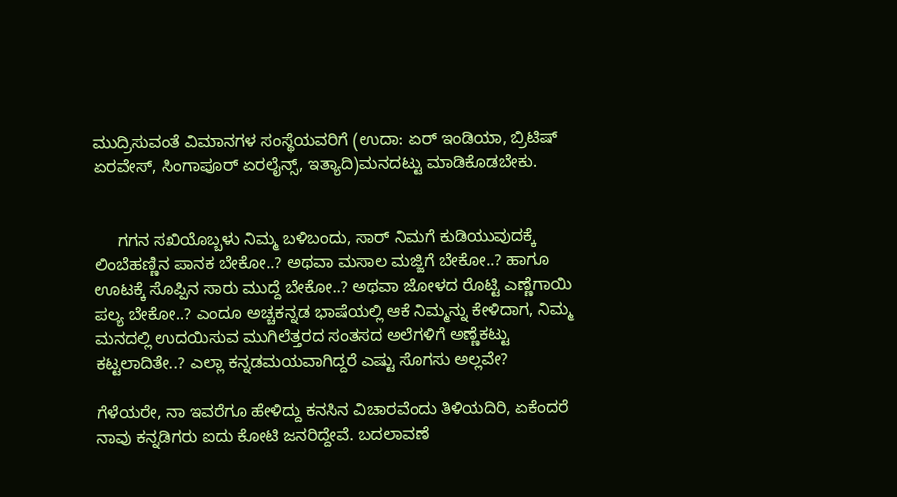ಮುದ್ರಿಸುವಂತೆ ವಿಮಾನಗಳ ಸಂಸ್ಥೆಯವರಿಗೆ (ಉದಾ: ಏರ್ ಇಂಡಿಯಾ, ಬ್ರಿಟಿಷ್ ಏರವೇಸ್, ಸಿಂಗಾಪೂರ್ ಏರಲೈನ್ಸ್, ಇತ್ಯಾದಿ)ಮನದಟ್ಟು ಮಾಡಿಕೊಡಬೇಕು.


     ಗಗನ ಸಖಿಯೊಬ್ಬಳು ನಿಮ್ಮ ಬಳಿಬಂದು, ಸಾರ್ ನಿಮಗೆ ಕುಡಿಯುವುದಕ್ಕೆ ಲಿಂಬೆಹಣ್ಣಿನ ಪಾನಕ ಬೇಕೋ..? ಅಥವಾ ಮಸಾಲ ಮಜ್ಜಿಗೆ ಬೇಕೋ..? ಹಾಗೂ ಊಟಕ್ಕೆ ಸೊಪ್ಪಿನ ಸಾರು ಮುದ್ದೆ ಬೇಕೋ..? ಅಥವಾ ಜೋಳದ ರೊಟ್ಟಿ ಎಣ್ಣೆಗಾಯಿ ಪಲ್ಯ ಬೇಕೋ..? ಎಂದೂ ಅಚ್ಚಕನ್ನಡ ಭಾಷೆಯಲ್ಲಿ ಆಕೆ ನಿಮ್ಮನ್ನು ಕೇಳಿದಾಗ, ನಿಮ್ಮ ಮನದಲ್ಲಿ ಉದಯಿಸುವ ಮುಗಿಲೆತ್ತರದ ಸಂತಸದ ಅಲೆಗಳಿಗೆ ಅಣ್ಣೆಕಟ್ಟು ಕಟ್ಟಲಾದಿತೇ..? ಎಲ್ಲಾ ಕನ್ನಡಮಯವಾಗಿದ್ದರೆ ಎಷ್ಟು ಸೊಗಸು ಅಲ್ಲವೇ?

ಗೆಳೆಯರೇ, ನಾ ಇವರೆಗೂ ಹೇಳಿದ್ದು ಕನಸಿನ ವಿಚಾರವೆಂದು ತಿಳಿಯದಿರಿ, ಏಕೆಂದರೆ ನಾವು ಕನ್ನಡಿಗರು ಐದು ಕೋಟಿ ಜನರಿದ್ದೇವೆ. ಬದಲಾವಣೆ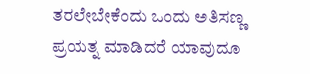ತರಲೇಬೇಕೆಂದು ಒಂದು ಅತಿಸಣ್ಣ ಪ್ರಯತ್ನ ಮಾಡಿದರೆ ಯಾವುದೂ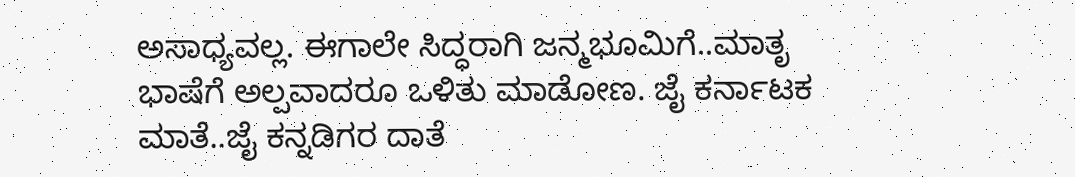ಅಸಾಧ್ಯವಲ್ಲ. ಈಗಾಲೇ ಸಿದ್ಧರಾಗಿ ಜನ್ಮಭೂಮಿಗೆ..ಮಾತೃ ಭಾಷೆಗೆ ಅಲ್ಪವಾದರೂ ಒಳಿತು ಮಾಡೋಣ. ಜೈ ಕರ್ನಾಟಕ ಮಾತೆ..ಜೈ ಕನ್ನಡಿಗರ ದಾತೆ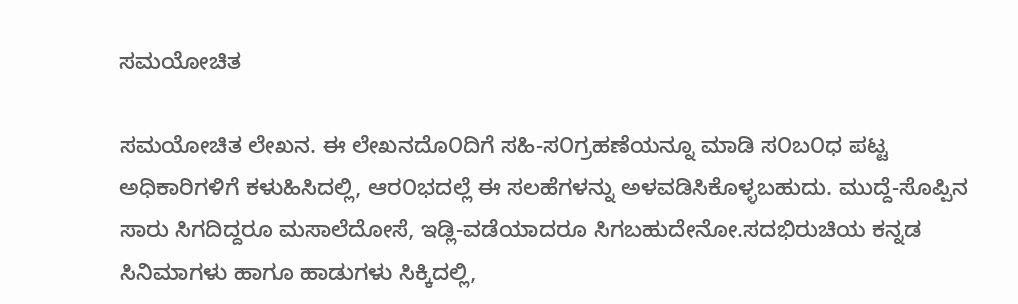ಸಮಯೋಚಿತ

ಸಮಯೋಚಿತ ಲೇಖನ. ಈ ಲೇಖನದೊ೦ದಿಗೆ ಸಹಿ-ಸ೦ಗ್ರಹಣೆಯನ್ನೂ ಮಾಡಿ ಸ೦ಬ೦ಧ ಪಟ್ಟ ಅಧಿಕಾರಿಗಳಿಗೆ ಕಳುಹಿಸಿದಲ್ಲಿ, ಆರ೦ಭದಲ್ಲೆ ಈ ಸಲಹೆಗಳನ್ನು ಅಳವಡಿಸಿಕೊಳ್ಳಬಹುದು. ಮುದ್ದೆ-ಸೊಪ್ಪಿನ ಸಾರು ಸಿಗದಿದ್ದರೂ ಮಸಾಲೆದೋಸೆ, ಇಡ್ಲಿ-ವಡೆಯಾದರೂ ಸಿಗಬಹುದೇನೋ.ಸದಭಿರುಚಿಯ ಕನ್ನಡ ಸಿನಿಮಾಗಳು ಹಾಗೂ ಹಾಡುಗಳು ಸಿಕ್ಕಿದಲ್ಲಿ,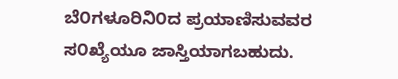ಬೆ೦ಗಳೂರಿನಿ೦ದ ಪ್ರಯಾಣಿಸುವವರ ಸ೦ಖ್ಯೆಯೂ ಜಾಸ್ತಿಯಾಗಬಹುದು.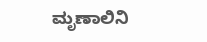ಮೃಣಾಲಿನಿ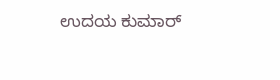ಉದಯ ಕುಮಾರ್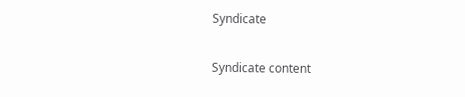Syndicate

Syndicate content